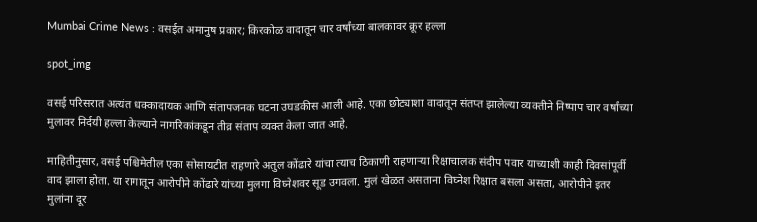Mumbai Crime News : वसईत अमानुष प्रकार; किरकोळ वादातून चार वर्षांच्या बालकावर क्रूर हल्ला

spot_img

वसई परिसरात अत्यंत धक्कादायक आणि संतापजनक घटना उघडकीस आली आहे. एका छोट्याशा वादातून संतप्त झालेल्या व्यक्तीने निष्पाप चार वर्षांच्या मुलावर निर्दयी हल्ला केल्याने नागरिकांकडून तीव्र संताप व्यक्त केला जात आहे.

माहितीनुसार, वसई पश्चिमेतील एका सोसायटीत राहणारे अतुल कोंढारे यांचा त्याच ठिकाणी राहणाऱ्या रिक्षाचालक संदीप पवार याच्याशी काही दिवसांपूर्वी वाद झाला होता. या रागातून आरोपीने कोंढारे यांच्या मुलगा विघ्नेशवर सूड उगवला. मुलं खेळत असताना विघ्नेश रिक्षात बसला असता, आरोपीने इतर मुलांना दूर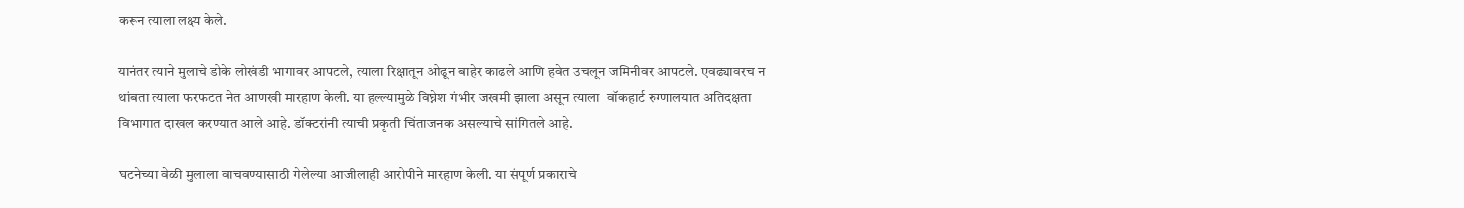करून त्याला लक्ष्य केले.

यानंतर त्याने मुलाचे डोके लोखंडी भागावर आपटले, त्याला रिक्षातून ओढून बाहेर काढले आणि हवेत उचलून जमिनीवर आपटले. एवढ्यावरच न थांबता त्याला फरफटत नेत आणखी मारहाण केली. या हल्ल्यामुळे विघ्नेश गंभीर जखमी झाला असून त्याला  वॉकहार्ट रुग्णालयात अतिदक्षता विभागात दाखल करण्यात आले आहे. डॉक्टरांनी त्याची प्रकृती चिंताजनक असल्याचे सांगितले आहे.

घटनेच्या वेळी मुलाला वाचवण्यासाठी गेलेल्या आजीलाही आरोपीने मारहाण केली. या संपूर्ण प्रकाराचे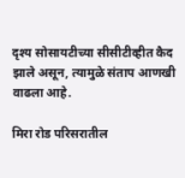दृश्य सोसायटीच्या सीसीटीव्हीत कैद झाले असून, त्यामुळे संताप आणखी वाढला आहे.

मिरा रोड परिसरातील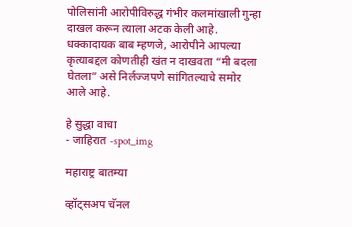पोलिसांनी आरोपीविरुद्ध गंभीर कलमांखाली गुन्हा दाखल करून त्याला अटक केली आहे. धक्कादायक बाब म्हणजे, आरोपीने आपल्या कृत्याबद्दल कोणतीही खंत न दाखवता “मी बदला घेतला” असे निर्लज्जपणे सांगितल्याचे समोर आले आहे.

हे सुद्धा वाचा
- जाहिरात -spot_img

महाराष्ट्र बातम्या

व्हॉट्सअप चॅनल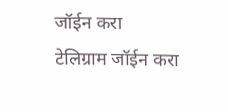जॉईन करा
टेलिग्राम जॉईन करा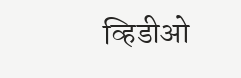व्हिडीओ